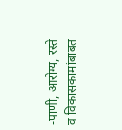-पाणी, आरोग्य, रस्ते व विकासकामांबाबत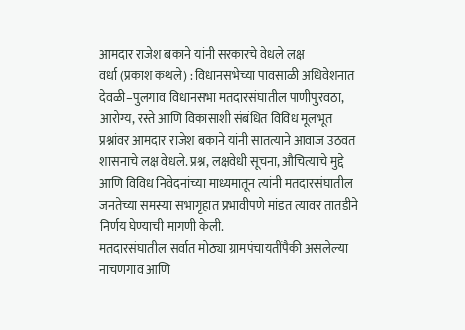आमदार राजेश बकाने यांनी सरकारचे वेधले लक्ष
वर्धा (प्रकाश कथले) : विधानसभेच्या पावसाळी अधिवेशनात देवळी–पुलगाव विधानसभा मतदारसंघातील पाणीपुरवठा, आरोग्य, रस्ते आणि विकासाशी संबंधित विविध मूलभूत प्रश्नांवर आमदार राजेश बकाने यांनी सातत्याने आवाज उठवत शासनाचे लक्ष वेधले. प्रश्न, लक्षवेधी सूचना, औचित्याचे मुद्दे आणि विविध निवेदनांच्या माध्यमातून त्यांनी मतदारसंघातील जनतेच्या समस्या सभागृहात प्रभावीपणे मांडत त्यावर तातडीने निर्णय घेण्याची मागणी केली.
मतदारसंघातील सर्वात मोठ्या ग्रामपंचायतींपैकी असलेल्या नाचणगाव आणि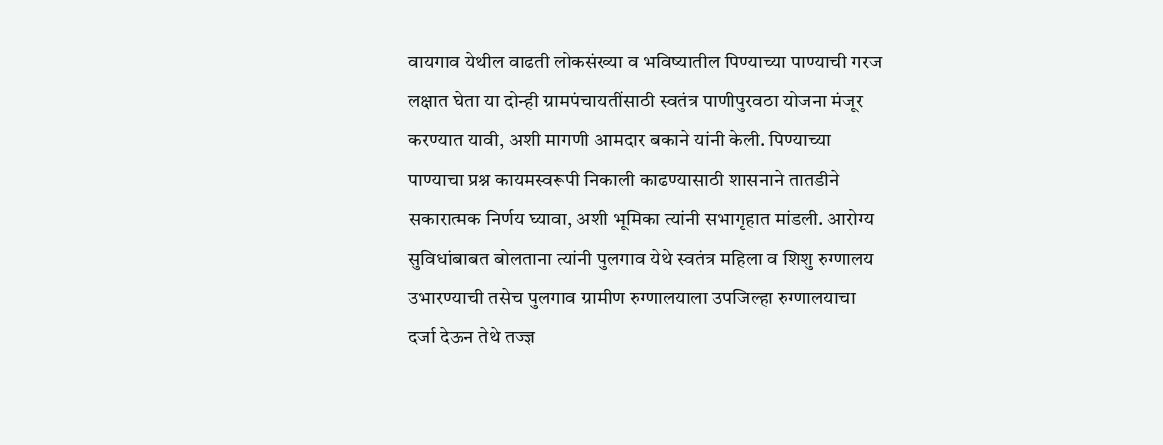वायगाव येथील वाढती लोकसंख्या व भविष्यातील पिण्याच्या पाण्याची गरज लक्षात घेता या दोन्ही ग्रामपंचायतींसाठी स्वतंत्र पाणीपुरवठा योजना मंजूर करण्यात यावी, अशी मागणी आमदार बकाने यांनी केली. पिण्याच्या पाण्याचा प्रश्न कायमस्वरूपी निकाली काढण्यासाठी शासनाने तातडीने सकारात्मक निर्णय घ्यावा, अशी भूमिका त्यांनी सभागृहात मांडली. आरोग्य सुविधांबाबत बोलताना त्यांनी पुलगाव येथे स्वतंत्र महिला व शिशु रुग्णालय उभारण्याची तसेच पुलगाव ग्रामीण रुग्णालयाला उपजिल्हा रुग्णालयाचा दर्जा देऊन तेथे तज्ज्ञ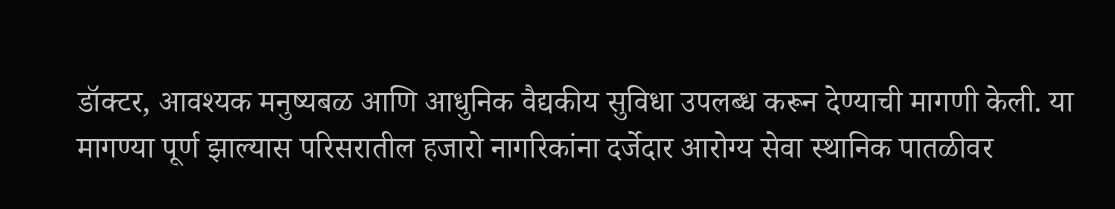डॉक्टर, आवश्यक मनुष्यबळ आणि आधुनिक वैद्यकीय सुविधा उपलब्ध करून देण्याची मागणी केली. या मागण्या पूर्ण झाल्यास परिसरातील हजारो नागरिकांना दर्जेदार आरोग्य सेवा स्थानिक पातळीवर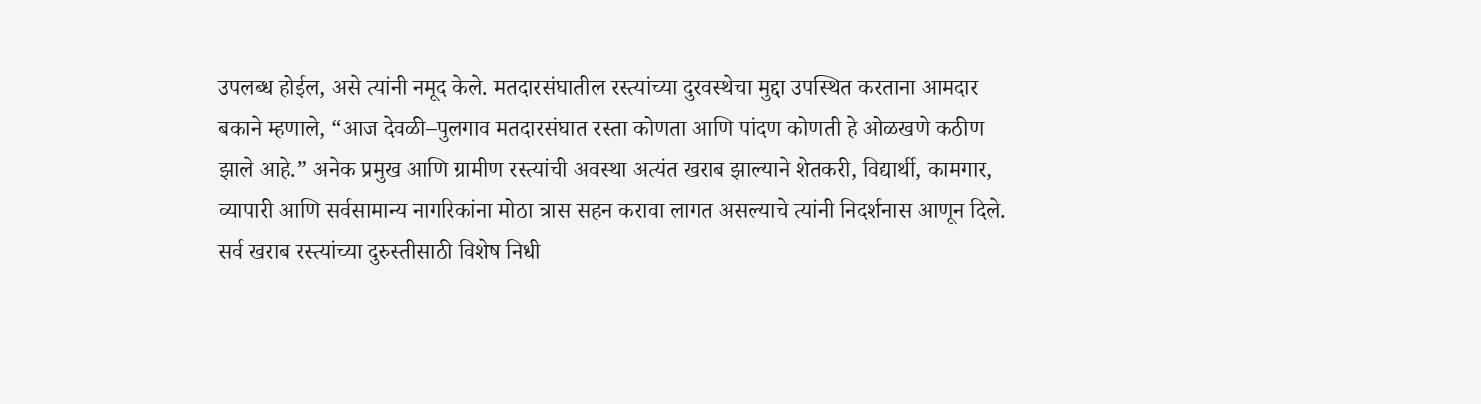उपलब्ध होईल, असे त्यांनी नमूद केले. मतदारसंघातील रस्त्यांच्या दुरवस्थेचा मुद्दा उपस्थित करताना आमदार बकाने म्हणाले, “आज देवळी–पुलगाव मतदारसंघात रस्ता कोणता आणि पांदण कोणती हे ओळखणे कठीण झाले आहे.” अनेक प्रमुख आणि ग्रामीण रस्त्यांची अवस्था अत्यंत खराब झाल्याने शेतकरी, विद्यार्थी, कामगार, व्यापारी आणि सर्वसामान्य नागरिकांना मोठा त्रास सहन करावा लागत असल्याचे त्यांनी निदर्शनास आणून दिले. सर्व खराब रस्त्यांच्या दुरुस्तीसाठी विशेष निधी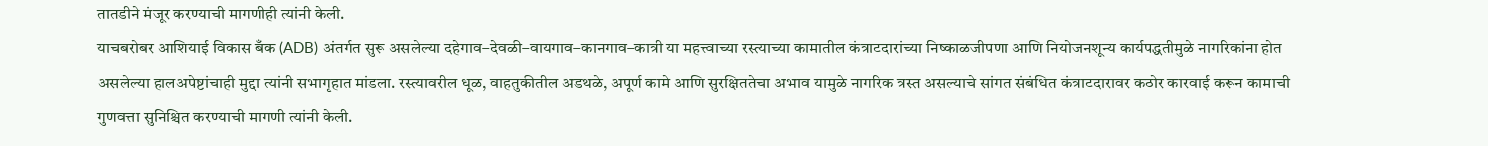तातडीने मंजूर करण्याची मागणीही त्यांनी केली.
याचबरोबर आशियाई विकास बँक (ADB) अंतर्गत सुरू असलेल्या दहेगाव–देवळी–वायगाव–कानगाव–कात्री या महत्त्वाच्या रस्त्याच्या कामातील कंत्राटदारांच्या निष्काळजीपणा आणि नियोजनशून्य कार्यपद्धतीमुळे नागरिकांना होत असलेल्या हालअपेष्टांचाही मुद्दा त्यांनी सभागृहात मांडला. रस्त्यावरील धूळ, वाहतुकीतील अडथळे, अपूर्ण कामे आणि सुरक्षिततेचा अभाव यामुळे नागरिक त्रस्त असल्याचे सांगत संबंधित कंत्राटदारावर कठोर कारवाई करून कामाची गुणवत्ता सुनिश्चित करण्याची मागणी त्यांनी केली.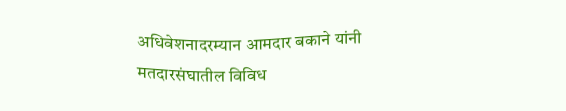अधिवेशनादरम्यान आमदार बकाने यांनी मतदारसंघातील विविध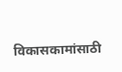विकासकामांसाठी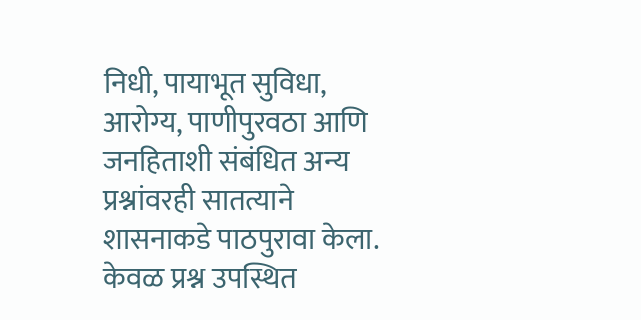निधी, पायाभूत सुविधा, आरोग्य, पाणीपुरवठा आणि जनहिताशी संबंधित अन्य प्रश्नांवरही सातत्याने शासनाकडे पाठपुरावा केला. केवळ प्रश्न उपस्थित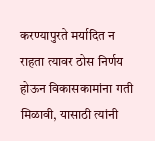करण्यापुरते मर्यादित न राहता त्यावर ठोस निर्णय होऊन विकासकामांना गती मिळावी, यासाठी त्यांनी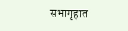सभागृहात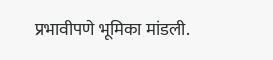प्रभावीपणे भूमिका मांडली.